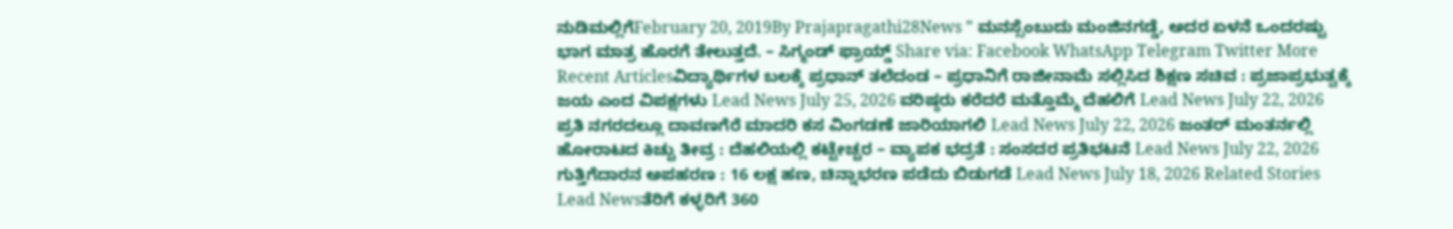ನುಡಿಮಲ್ಲಿಗೆFebruary 20, 2019By Prajapragathi28News ” ಮನಸ್ಸೆಂಬುದು ಮಂಜಿನಗಡ್ಡೆ, ಅದರ ಏಳನೆ ಒಂದರಷ್ಟು ಭಾಗ ಮಾತ್ರ ಹೊರಗೆ ತೇಲುತ್ತದೆ. – ಸಿಗ್ಮಂಡ್ ಫ್ರಾಯ್ಡ್ Share via: Facebook WhatsApp Telegram Twitter More Recent Articlesವಿದ್ಯಾರ್ಥಿಗಳ ಬಲಕ್ಕೆ ಪ್ರಧಾನ್ ತಲೆದಂಡ – ಪ್ರಧಾನಿಗೆ ರಾಜೀನಾಮೆ ಸಲ್ಲಿಸಿದ ಶಿಕ್ಷಣ ಸಚಿವ : ಪ್ರಜಾಪ್ರಭುತ್ವಕ್ಕೆ ಜಯ ಎಂದ ವಿಪಕ್ಷಗಳು Lead News July 25, 2026 ವರಿಷ್ಠರು ಕರೆದರೆ ಮತ್ತೊಮ್ಮೆ ದೆಹಲಿಗೆ Lead News July 22, 2026 ಪ್ರತಿ ನಗರದಲ್ಲೂ ದಾವಣಗೆರೆ ಮಾದರಿ ಕಸ ವಿಂಗಡಣೆ ಜಾರಿಯಾಗಲಿ Lead News July 22, 2026 ಜಂತರ್ ಮಂತರ್ನಲ್ಲಿ ಹೋರಾಟದ ಕಿಚ್ಚು ತೀವ್ರ : ದೆಹಲಿಯಲ್ಲಿ ಕಟ್ಟೇಚ್ಚರ – ವ್ಯಾಪಕ ಭದ್ರತೆ : ಸಂಸದರ ಪ್ರತಿಭಟನೆ Lead News July 22, 2026 ಗುತ್ತಿಗೆದಾರನ ಅಪಹರಣ : 16 ಲಕ್ಷ ಹಣ, ಚಿನ್ನಾಭರಣ ಪಡೆದು ಬಿಡುಗಡೆ Lead News July 18, 2026 Related Stories Lead Newsತೆರಿಗೆ ಕಳ್ಳರಿಗೆ 360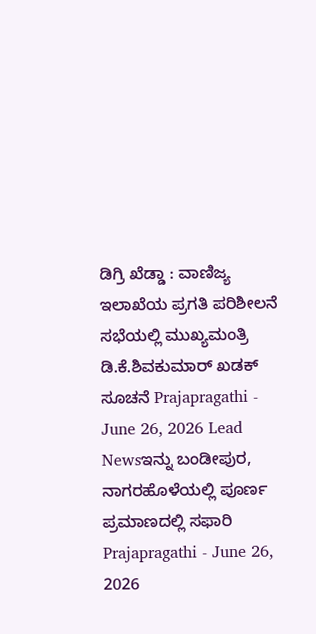ಡಿಗ್ರಿ ಖೆಡ್ಡಾ : ವಾಣಿಜ್ಯ ಇಲಾಖೆಯ ಪ್ರಗತಿ ಪರಿಶೀಲನೆ ಸಭೆಯಲ್ಲಿ ಮುಖ್ಯಮಂತ್ರಿ ಡಿ.ಕೆ.ಶಿವಕುಮಾರ್ ಖಡಕ್ ಸೂಚನೆ Prajapragathi - June 26, 2026 Lead Newsಇನ್ನು ಬಂಡೀಪುರ, ನಾಗರಹೊಳೆಯಲ್ಲಿ ಪೂರ್ಣ ಪ್ರಮಾಣದಲ್ಲಿ ಸಫಾರಿ Prajapragathi - June 26, 2026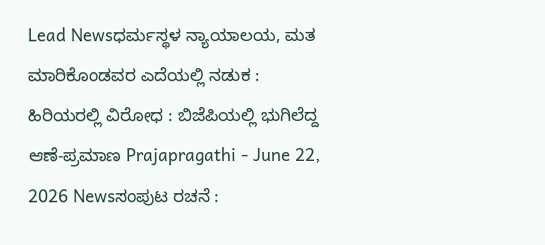Lead Newsಧರ್ಮಸ್ಥಳ ನ್ಯಾಯಾಲಯ, ಮತ ಮಾರಿಕೊಂಡವರ ಎದೆಯಲ್ಲಿ ನಡುಕ : ಹಿರಿಯರಲ್ಲಿ ವಿರೋಧ : ಬಿಜೆಪಿಯಲ್ಲಿ ಭುಗಿಲೆದ್ದ ಆಣೆ-ಪ್ರಮಾಣ Prajapragathi - June 22, 2026 Newsಸಂಪುಟ ರಚನೆ :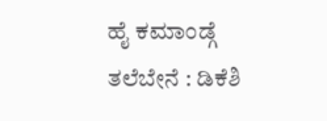ಹೈ ಕಮಾಂಡ್ಗೆ ತಲೆಬೇನೆ : ಡಿಕೆಶಿ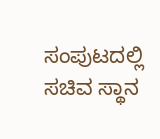ಸಂಪುಟದಲ್ಲಿ ಸಚಿವ ಸ್ಥಾನ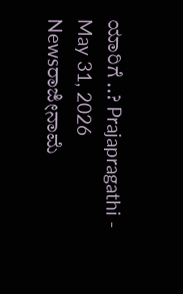ಯಾರಿಗೆ ..? Prajapragathi - May 31, 2026 Newsರಾಜೀನಾಮೆ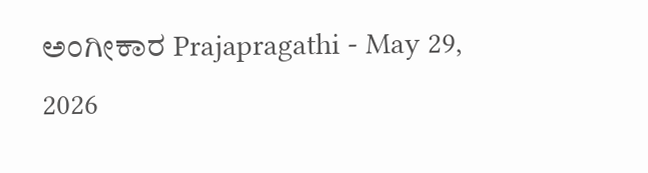ಅಂಗೀಕಾರ Prajapragathi - May 29, 2026